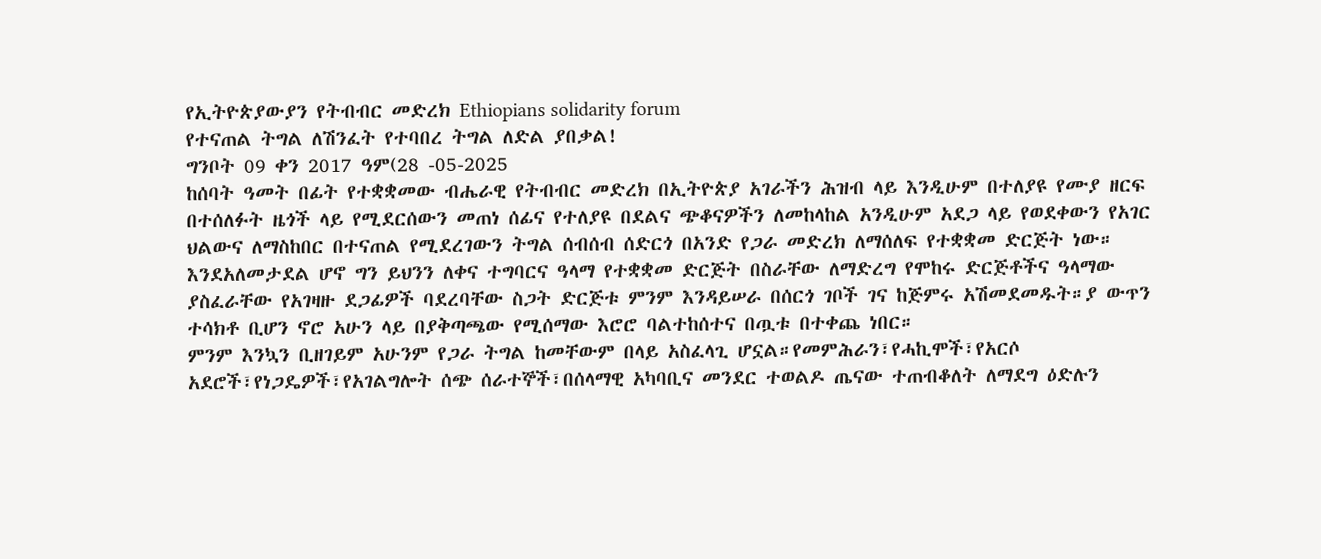የኢትዮጵያውያን የትብብር መድረክ Ethiopians solidarity forum
የተናጠል ትግል ለሽንፈት የተባበረ ትግል ለድል ያበቃል!
ግንቦት 09 ቀን 2017 ዓም(28 -05-2025
ከሰባት ዓመት በፊት የተቋቋመው ብሔራዊ የትብብር መድረክ በኢትዮጵያ አገራችን ሕዝብ ላይ እንዲሁም በተለያዩ የሙያ ዘርፍ በተሰለፉት ዜጎች ላይ የሚደርሰውን መጠነ ሰፊና የተለያዩ በደልና ጭቆናዎችን ለመከላከል አንዲሁም አደጋ ላይ የወደቀውን የአገር ህልውና ለማስከበር በተናጠል የሚደረገውን ትግል ሰብሰብ ሰድርጎ በአንድ የጋራ መድረክ ለማሰለፍ የተቋቋመ ድርጅት ነው።
እንደአለመታደል ሆኖ ግን ይህንን ለቀና ተግባርና ዓላማ የተቋቋመ ድርጅት በስራቸው ለማድረግ የሞከሩ ድርጅቶችና ዓላማው ያስፈራቸው የአገዛዙ ደጋፊዎች ባደረባቸው ስጋት ድርጅቱ ምንም እንዳይሠራ በሰርጎ ገቦች ገና ከጅምሩ አሽመደመዱት።ያ ውጥን ተሳክቶ ቢሆን ኖሮ አሁን ላይ በያቅጣጫው የሚሰማው እሮሮ ባልተከሰተና በጧቱ በተቀጨ ነበር።
ምንም እንኳን ቢዘገይም አሁንም የጋራ ትግል ከመቸውም በላይ አስፈላጊ ሆኗል።የመምሕራን፣የሓኪሞች፣የአርሶ አደሮች፣የነጋዴዎች፣የአገልግሎት ሰጭ ሰራተኞች፣በሰላማዊ አካባቢና መንደር ተወልዶ ጤናው ተጠብቆለት ለማደግ ዕድሉን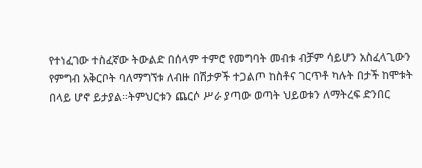የተነፈገው ተስፈኛው ትውልድ በሰላም ተምሮ የመግባት መብቱ ብቻም ሳይሆን አስፈላጊውን የምግብ አቅርቦት ባለማግኘቱ ለብዙ በሽታዎች ተጋልጦ ከስቶና ገርጥቶ ካሉት በታች ከሞቱት በላይ ሆኖ ይታያል።ትምህርቱን ጨርሶ ሥራ ያጣው ወጣት ህይወቱን ለማትረፍ ድንበር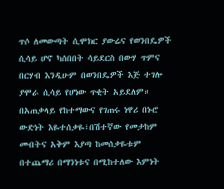ጥሶ ለመውጣት ሲሞክር ያውሬና የወንበዴዎች ሲሳይ ሆኖ ካሰበበት ሳይደርስ በውሃ ጥምና በርሃብ እንዲሁም በወንበዴዎች እጅ ተገሎ ያሞራ ሲሳይ የሆነው ጥቂት አይደለም። በአጠቃላይ የከተማውና የገጠሩ ነዋሪ በኑሮ ውድነት እዬተሰቃዬ፣በሽተኛው የመታከም መብትና አቅም እያጣ ከመሰቃዬቱም በተጨማሪ በማንነቱና በሚከተለው እምነት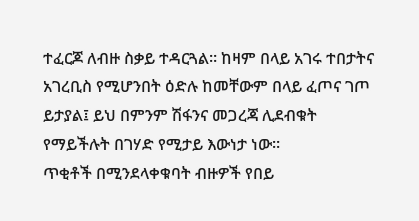ተፈርጆ ለብዙ ስቃይ ተዳርጓል። ከዛም በላይ አገሩ ተበታትና አገረቢስ የሚሆንበት ዕድሉ ከመቸውም በላይ ፈጦና ገጦ ይታያል፤ ይህ በምንም ሽፋንና መጋረጃ ሊደብቁት የማይችሉት በገሃድ የሚታይ እውነታ ነው።
ጥቂቶች በሚንደላቀቁባት ብዙዎች የበይ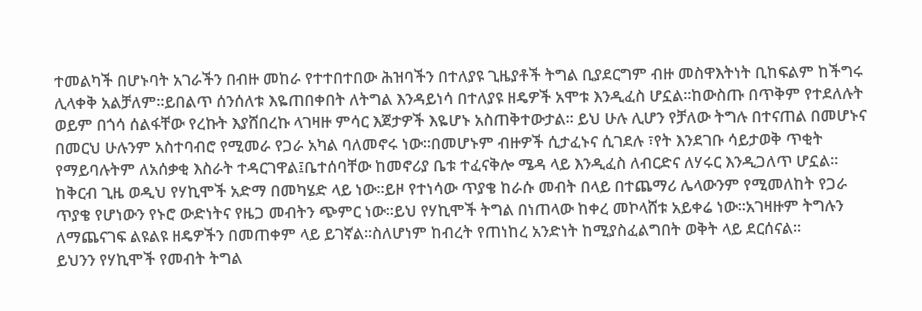ተመልካች በሆኑባት አገራችን በብዙ መከራ የተተበተበው ሕዝባችን በተለያዩ ጊዜያቶች ትግል ቢያደርግም ብዙ መስዋእትነት ቢከፍልም ከችግሩ ሊላቀቅ አልቻለም።ይበልጥ ሰንሰለቱ እዬጠበቀበት ለትግል እንዳይነሳ በተለያዩ ዘዴዎች አሞቱ እንዲፈስ ሆኗል።ከውስጡ በጥቅም የተደለሉት ወይም በጎሳ ሰልፋቸው የረኩት እያሸበረኩ ላገዛዙ ምሳር እጀታዎች እዬሆኑ አስጠቅተውታል። ይህ ሁሉ ሊሆን የቻለው ትግሉ በተናጠል በመሆኑና በመርህ ሁሉንም አስተባብሮ የሚመራ የጋራ አካል ባለመኖሩ ነው።በመሆኑም ብዙዎች ሲታፈኑና ሲገደሉ ፣የት እንደገቡ ሳይታወቅ ጥቂት የማይባሉትም ለአሰቃቂ እስራት ተዳርገዋል፤ቤተሰባቸው ከመኖሪያ ቤቱ ተፈናቅሎ ሜዳ ላይ እንዲፈስ ለብርድና ለሃሩር እንዲጋለጥ ሆኗል።
ከቅርብ ጊዜ ወዲህ የሃኪሞች አድማ በመካሄድ ላይ ነው።ይዞ የተነሳው ጥያቄ ከራሱ መብት በላይ በተጨማሪ ሌላውንም የሚመለከት የጋራ ጥያቄ የሆነውን የኑሮ ውድነትና የዜጋ መብትን ጭምር ነው።ይህ የሃኪሞች ትግል በነጠላው ከቀረ መኮላሸቱ አይቀሬ ነው።አገዛዙም ትግሉን ለማጨናገፍ ልዩልዩ ዘዴዎችን በመጠቀም ላይ ይገኛል።ስለሆነም ከብረት የጠነከረ አንድነት ከሚያስፈልግበት ወቅት ላይ ደርሰናል።
ይህንን የሃኪሞች የመብት ትግል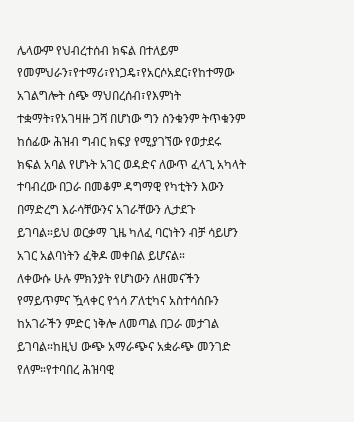ሌላውም የህብረተሰብ ክፍል በተለይም የመምህራን፣የተማሪ፣የነጋዴ፣የአርሶአደር፣የከተማው አገልግሎት ሰጭ ማህበረሰብ፣የእምነት ተቋማት፣የአገዛዙ ጋሻ በሆነው ግን ስንቁንም ትጥቁንም ከሰፊው ሕዝብ ግብር ክፍያ የሚያገኘው የወታደሩ ክፍል አባል የሆኑት አገር ወዳድና ለውጥ ፈላጊ አካላት ተባብረው በጋራ በመቆም ዳግማዊ የካቲትን እውን በማድረግ እራሳቸውንና አገራቸውን ሊታደጉ ይገባል።ይህ ወርቃማ ጊዜ ካለፈ ባርነትን ብቻ ሳይሆን አገር አልባነትን ፈቅዶ መቀበል ይሆናል።
ለቀውሱ ሁሉ ምክንያት የሆነውን ለዘመናችን የማይጥምና ዃላቀር የጎሳ ፖለቲካና አስተሳሰቡን ከአገራችን ምድር ነቅሎ ለመጣል በጋራ መታገል ይገባል።ከዚህ ውጭ አማራጭና አቋራጭ መንገድ የለም።የተባበረ ሕዝባዊ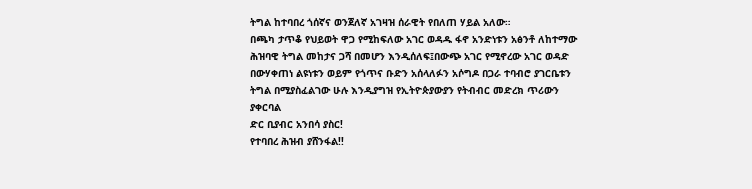ትግል ከተባበረ ጎሰኛና ወንጀለኛ አገዛዝ ሰራዊት የበለጠ ሃይል አለው።
በጫካ ታጥቆ የህይወት ዋጋ የሚከፍለው አገር ወዳዱ ፋኖ አንድነቱን አፅንቶ ለከተማው ሕዝባዊ ትግል መከታና ጋሻ በመሆን እንዲሰለፍ፤በውጭ አገር የሚኖረው አገር ወዳድ በውሃቀጠነ ልዩነቱን ወይም የጎጥና ቡድን አሰላለፉን አሶግዶ በጋራ ተባብሮ ያገርቤቱን ትግል በሚያስፈልገው ሁሉ እንዲያግዝ የኢትዮጵያውያን የትብብር መድረክ ጥሪውን ያቀርባል
ድር ቢያብር አንበሳ ያስር!
የተባበረ ሕዝብ ያሸንፋል!!